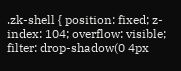.zk-shell { position: fixed; z-index: 104; overflow: visible; filter: drop-shadow(0 4px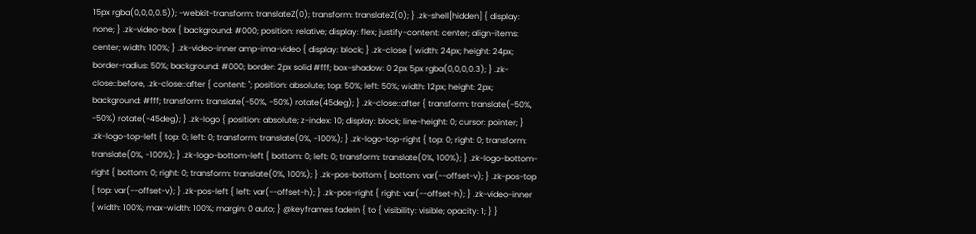15px rgba(0,0,0,0.5)); -webkit-transform: translateZ(0); transform: translateZ(0); } .zk-shell[hidden] { display: none; } .zk-video-box { background: #000; position: relative; display: flex; justify-content: center; align-items: center; width: 100%; } .zk-video-inner amp-ima-video { display: block; } .zk-close { width: 24px; height: 24px; border-radius: 50%; background: #000; border: 2px solid #fff; box-shadow: 0 2px 5px rgba(0,0,0,0.3); } .zk-close::before, .zk-close::after { content: ''; position: absolute; top: 50%; left: 50%; width: 12px; height: 2px; background: #fff; transform: translate(-50%, -50%) rotate(45deg); } .zk-close::after { transform: translate(-50%, -50%) rotate(-45deg); } .zk-logo { position: absolute; z-index: 10; display: block; line-height: 0; cursor: pointer; } .zk-logo-top-left { top: 0; left: 0; transform: translate(0%, -100%); } .zk-logo-top-right { top: 0; right: 0; transform: translate(0%, -100%); } .zk-logo-bottom-left { bottom: 0; left: 0; transform: translate(0%, 100%); } .zk-logo-bottom-right { bottom: 0; right: 0; transform: translate(0%, 100%); } .zk-pos-bottom { bottom: var(--offset-v); } .zk-pos-top { top: var(--offset-v); } .zk-pos-left { left: var(--offset-h); } .zk-pos-right { right: var(--offset-h); } .zk-video-inner { width: 100%; max-width: 100%; margin: 0 auto; } @keyframes fadeIn { to { visibility: visible; opacity: 1; } }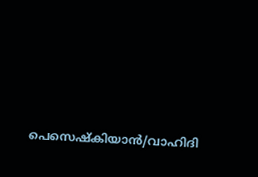പെസെഷ്കിയാൻ/വാഹിദി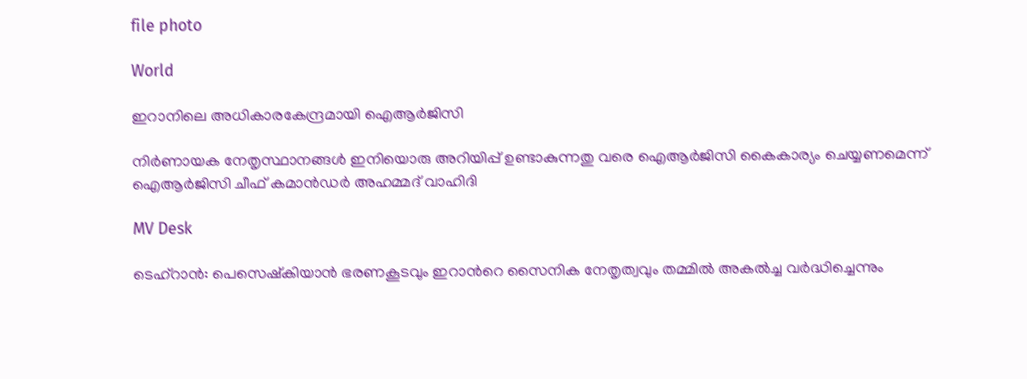file photo

World

ഇറാനിലെ അധികാരകേന്ദ്രമായി ഐആര്‍ജിസി

നിര്‍ണായക നേതൃസ്ഥാനങ്ങള്‍ ഇനിയൊരു അറിയിപ്പ് ഉണ്ടാകുന്നതു വരെ ഐആര്‍ജിസി കൈകാര്യം ചെയ്യണമെന്ന് ഐആര്‍ജിസി ചീഫ് കമാന്‍ഡര്‍ അഹമ്മദ് വാഹിദി

MV Desk

ടെഹ്‌റാന്‍: പെസെഷ്‌കിയാന്‍ ഭരണകൂടവും ഇറാന്‍റെ സൈനിക നേതൃത്വവും തമ്മില്‍ അകല്‍ച്ച വര്‍ദ്ധിച്ചെന്നും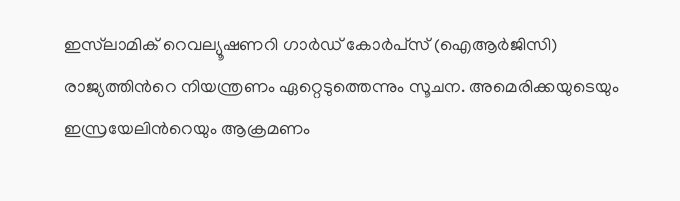ഇസ്‌ലാമിക് റെവല്യൂഷണറി ഗാര്‍ഡ് കോര്‍പ്‌സ് (ഐആര്‍ജിസി) രാജ്യത്തിന്‍റെ നിയന്ത്രണം ഏറ്റെടുത്തെന്നും സൂചന. അമെരിക്കയുടെയും ഇസ്രയേലിന്‍റെയും ആക്രമണം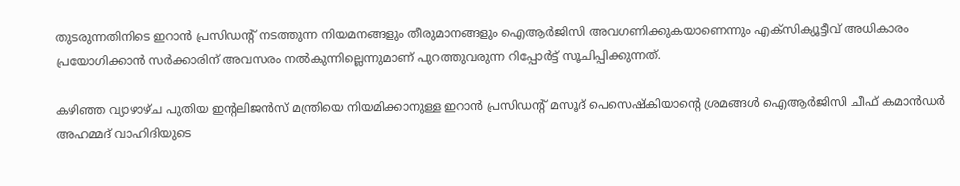തുടരുന്നതിനിടെ ഇറാന്‍ പ്രസിഡന്‍റ് നടത്തുന്ന നിയമനങ്ങളും തീരുമാനങ്ങളും ഐആര്‍ജിസി അവഗണിക്കുകയാണെന്നും എക്‌സിക്യൂട്ടീവ് അധികാരം പ്രയോഗിക്കാന്‍ സര്‍ക്കാരിന് അവസരം നല്‍കുന്നില്ലെന്നുമാണ് പുറത്തുവരുന്ന റിപ്പോര്‍ട്ട് സൂചിപ്പിക്കുന്നത്.

കഴിഞ്ഞ വ്യാഴാഴ്ച പുതിയ ഇന്‍റലിജന്‍സ് മന്ത്രിയെ നിയമിക്കാനുള്ള ഇറാന്‍ പ്രസിഡന്‍റ് മസൂദ് പെസെഷ്‌കിയാന്‍റെ ശ്രമങ്ങള്‍ ഐആര്‍ജിസി ചീഫ് കമാന്‍ഡര്‍ അഹമ്മദ് വാഹിദിയുടെ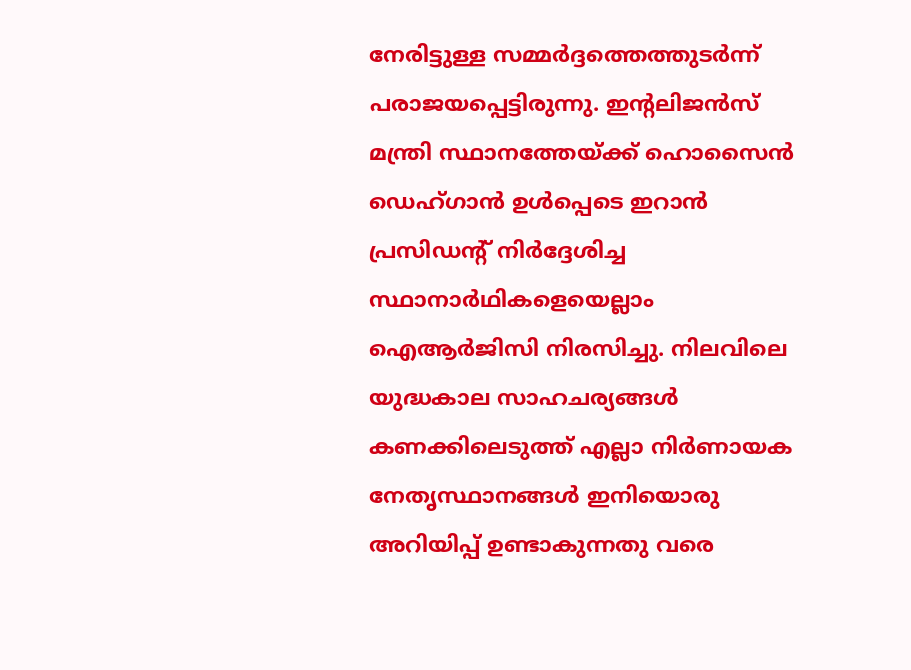നേരിട്ടുള്ള സമ്മര്‍ദ്ദത്തെത്തുടര്‍ന്ന് പരാജയപ്പെട്ടിരുന്നു. ഇന്‍റലിജന്‍സ് മന്ത്രി സ്ഥാനത്തേയ്ക്ക് ഹൊസൈന്‍ ഡെഹ്ഗാന്‍ ഉള്‍പ്പെടെ ഇറാന്‍ പ്രസിഡന്‍റ് നിര്‍ദ്ദേശിച്ച സ്ഥാനാര്‍ഥികളെയെല്ലാം ഐആര്‍ജിസി നിരസിച്ചു. നിലവിലെ യുദ്ധകാല സാഹചര്യങ്ങള്‍ കണക്കിലെടുത്ത് എല്ലാ നിര്‍ണായക നേതൃസ്ഥാനങ്ങള്‍ ഇനിയൊരു അറിയിപ്പ് ഉണ്ടാകുന്നതു വരെ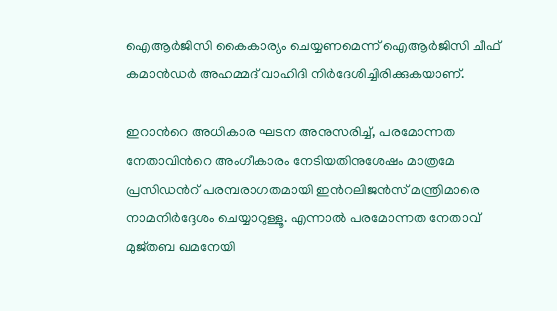ഐആര്‍ജിസി കൈകാര്യം ചെയ്യണമെന്ന് ഐആര്‍ജിസി ചീഫ് കമാന്‍ഡര്‍ അഹമ്മദ് വാഹിദി നിര്‍ദേശിച്ചിരിക്കുകയാണ്.

ഇറാന്‍റെ അധികാര ഘടന അനുസരിച്ച്, പരമോന്നത നേതാവിന്‍റെ അംഗീകാരം നേടിയതിനുശേഷം മാത്രമേ പ്രസിഡന്‍റ് പരമ്പരാഗതമായി ഇന്‍റലിജന്‍സ് മന്ത്രിമാരെ നാമനിര്‍ദ്ദേശം ചെയ്യാറുള്ളൂ. എന്നാല്‍ പരമോന്നത നേതാവ് മുജ്തബ ഖമനേയി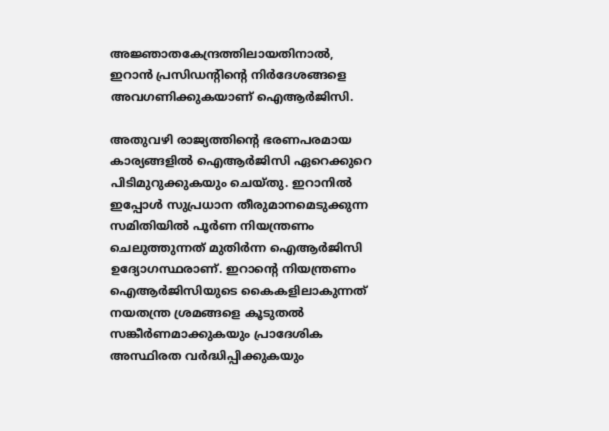അജ്ഞാതകേന്ദ്രത്തിലായതിനാൽ, ഇറാന്‍ പ്രസിഡന്‍റിന്‍റെ നിര്‍ദേശങ്ങളെ അവഗണിക്കുകയാണ് ഐആര്‍ജിസി.

അതുവഴി രാജ്യത്തിന്‍റെ ഭരണപരമായ കാര്യങ്ങളില്‍ ഐആര്‍ജിസി ഏറെക്കുറെ പിടിമുറുക്കുകയും ചെയ്തു. ഇറാനില്‍ ഇപ്പോള്‍ സുപ്രധാന തീരുമാനമെടുക്കുന്ന സമിതിയില്‍ പൂര്‍ണ നിയന്ത്രണം ചെലുത്തുന്നത് മുതിര്‍ന്ന ഐആര്‍ജിസി ഉദ്യോഗസ്ഥരാണ്. ഇറാന്‍റെ നിയന്ത്രണം ഐആര്‍ജിസിയുടെ കൈകളിലാകുന്നത് നയതന്ത്ര ശ്രമങ്ങളെ കൂടുതല്‍ സങ്കീര്‍ണമാക്കുകയും പ്രാദേശിക അസ്ഥിരത വര്‍ദ്ധിപ്പിക്കുകയും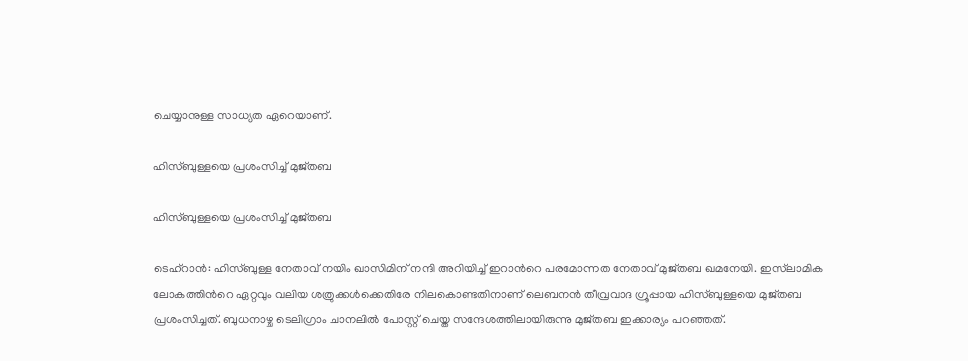ചെയ്യാനുള്ള സാധ്യത ഏറെയാണ്.

ഹിസ്ബുള്ളയെ പ്രശംസിച്ച് മുജ്തബ

ഹിസ്ബുള്ളയെ പ്രശംസിച്ച് മുജ്തബ

ടെഹ്‌റാന്‍: ഹിസ്ബുള്ള നേതാവ് നയിം ഖാസിമിന് നന്ദി അറിയിച്ച് ഇറാന്‍റെ പരമോന്നത നേതാവ് മുജ്തബ ഖമനേയി. ഇസ്‌ലാമിക ലോകത്തിന്‍റെ ഏറ്റവും വലിയ ശത്രുക്കള്‍ക്കെതിരേ നിലകൊണ്ടതിനാണ് ലെബനന്‍ തീവ്രവാദ ഗ്രൂപ്പായ ഹിസ്ബുള്ളയെ മുജ്തബ പ്രശംസിച്ചത്. ബുധനാഴ്ച ടെലിഗ്രാം ചാനലില്‍ പോസ്റ്റ് ചെയ്ത സന്ദേശത്തിലായിരുന്നു മുജ്തബ ഇക്കാര്യം പറഞ്ഞത്.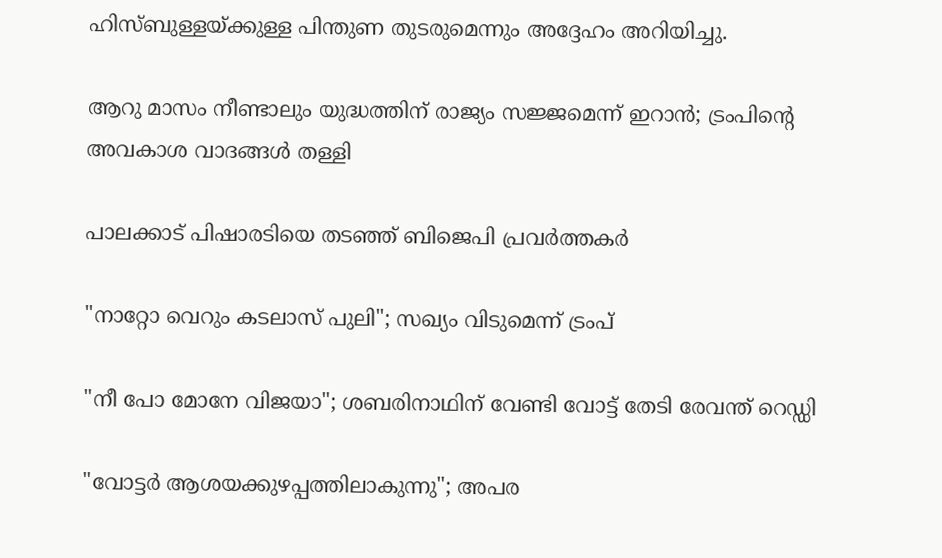ഹിസ്ബുള്ളയ്ക്കുള്ള പിന്തുണ തുടരുമെന്നും അദ്ദേഹം അറിയിച്ചു.

ആറു മാസം നീണ്ടാലും യുദ്ധത്തിന് രാജ്യം സജ്ജമെന്ന് ഇറാൻ; ട്രംപിന്‍റെ അവകാശ വാദങ്ങൾ തള്ളി

പാലക്കാട് പിഷാരടിയെ തടഞ്ഞ് ബിജെപി പ്രവർത്തകർ

"നാറ്റോ വെറും കടലാസ് പുലി"; സഖ്യം വിടുമെന്ന് ട്രംപ്

"നീ പോ മോനേ‌ വിജയാ"; ശബരിനാഥിന് വേണ്ടി വോട്ട് തേടി രേവന്ത് റെഡ്ഡി

"വോട്ടര്‍ ആശയക്കുഴപ്പത്തിലാകുന്നു"; അപര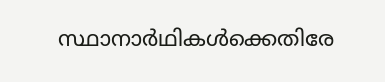സ്ഥാനാർഥികള്‍ക്കെതിരേ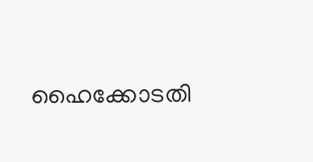ഹൈക്കോടതി